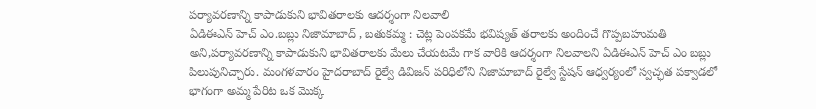పర్యావరణాన్ని కాపాడుకుని భావితరాలకు ఆదర్శంగా నిలవాలి
ఏడిఈఎన్ హెచ్ ఎం.బబ్లు నిజామాబాద్ , బతుకమ్మ : చెట్ల పెంపకమే భవిష్యత్ తరాలకు అందించే గొప్పబహుమతి అని,పర్యావరణాన్ని కాపాడుకుని భావితరాలకు మేలు చేయటమే గాక వారికి ఆదర్శంగా నిలవాలని ఏడిఈఎన్ హెచ్ ఎం బబ్లు పిలుపునిచ్చారు. మంగళవారం హైదరాబాద్ రైల్వే డివిజన్ పరిధిలోని నిజామాబాద్ రైల్వే స్టేషన్ ఆధ్వర్యంలో స్వచ్ఛత పక్వాడలో భాగంగా అమ్మ పేరిట ఒక మొక్క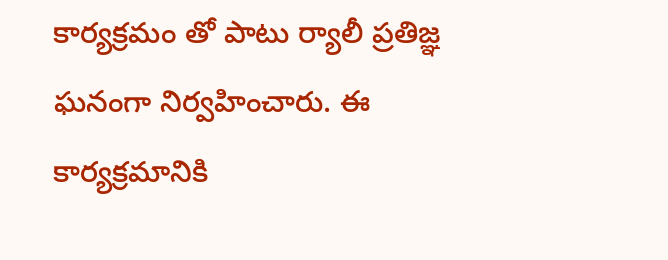కార్యక్రమం తో పాటు ర్యాలీ ప్రతిజ్ఞ ఘనంగా నిర్వహించారు. ఈ కార్యక్రమానికి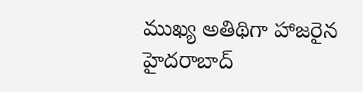ముఖ్య అతిథిగా హాజరైన హైదరాబాద్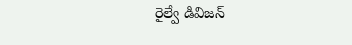రైల్వే డివిజన్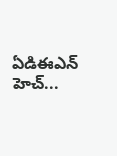ఏడిఈఎన్ హెచ్...